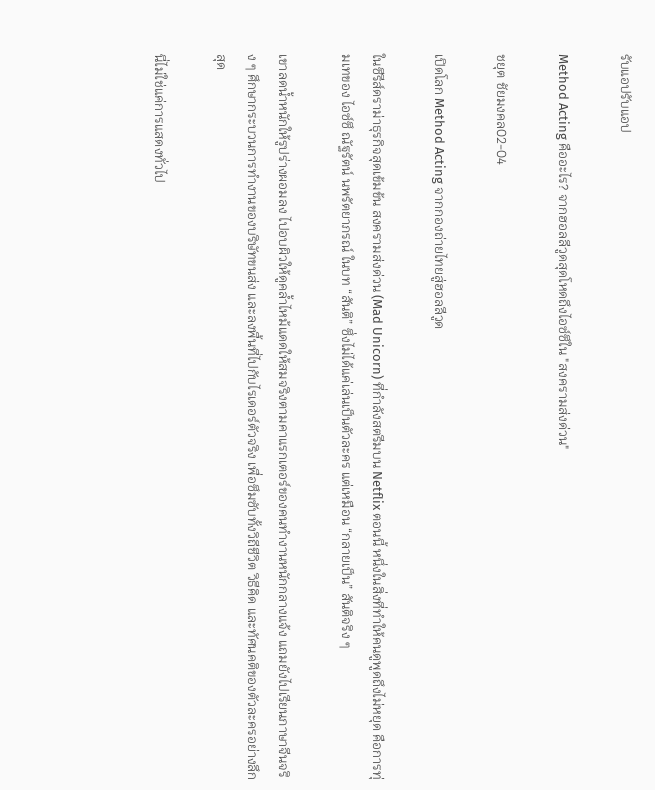รับแอปรับแอป

Method Acting คืออะไร? จากฮอลลีวูดสุดโหดถึงไอซ์ซึใน "สงครามส่งด่วน"

ชยุต ชัยมงคล02-04

เปิดโลก Method Acting จากกองถ่ายไทยสู่ฮอลลีวูด

ในซีรีส์ดราม่าธุรกิจสุดเข้มข้น สงครามส่งด่วน (Mad Unicorn) ที่กำลังสตรีมบน Netflix ตอนนี้ หนึ่งในสิ่งที่ทำให้คนดูพูดถึงไม่หยุด คือการทุ่มเทของ ไอซ์ซึ ณัฐรัตน์ นพรัตยาภรณ์ ในบท “สันติ” ซึ่งไม่ได้แค่เล่นเป็นตัวละคร แต่เหมือน “กลายเป็น” สันติจริง ๆ

เขาลดน้ำหนักให้รูปร่างผอมลง ไปอบผิวให้ดูคล้ำไหม้แดดให้สมจริงตามคาแรกเตอร์ของคนทำงานหนักกลางแจ้ง แถมยังไปเรียนภาษาจีนจริง ๆ ศึกษากระบวนการทำงานของบริษัทขนส่ง และลงพื้นที่ไปกับไรเดอร์ตัวจริง เพื่อซึมซับทั้งวิถีชีวิต วิธีคิด และทัศนคติของตัวละครอย่างลึกสุด

นี่ไม่ใช่แค่การแสดงทั่วไป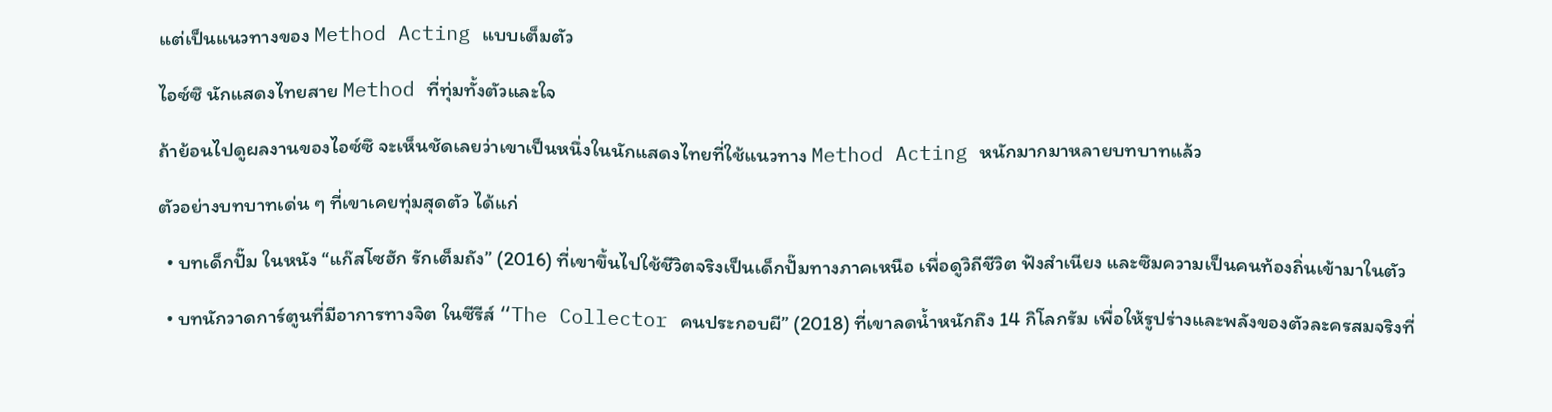แต่เป็นแนวทางของ Method Acting แบบเต็มตัว

ไอซ์ซึ นักแสดงไทยสาย Method ที่ทุ่มทั้งตัวและใจ

ถ้าย้อนไปดูผลงานของไอซ์ซึ จะเห็นชัดเลยว่าเขาเป็นหนึ่งในนักแสดงไทยที่ใช้แนวทาง Method Acting หนักมากมาหลายบทบาทแล้ว

ตัวอย่างบทบาทเด่น ๆ ที่เขาเคยทุ่มสุดตัว ได้แก่

  • บทเด็กปั๊ม ในหนัง “แก๊สโซฮัก รักเต็มถัง” (2016) ที่เขาขึ้นไปใช้ชีวิตจริงเป็นเด็กปั๊มทางภาคเหนือ เพื่อดูวิถีชีวิต ฟังสำเนียง และซึมความเป็นคนท้องถิ่นเข้ามาในตัว

  • บทนักวาดการ์ตูนที่มีอาการทางจิต ในซีรีส์ “The Collector คนประกอบผี” (2018) ที่เขาลดน้ำหนักถึง 14 กิโลกรัม เพื่อให้รูปร่างและพลังของตัวละครสมจริงที่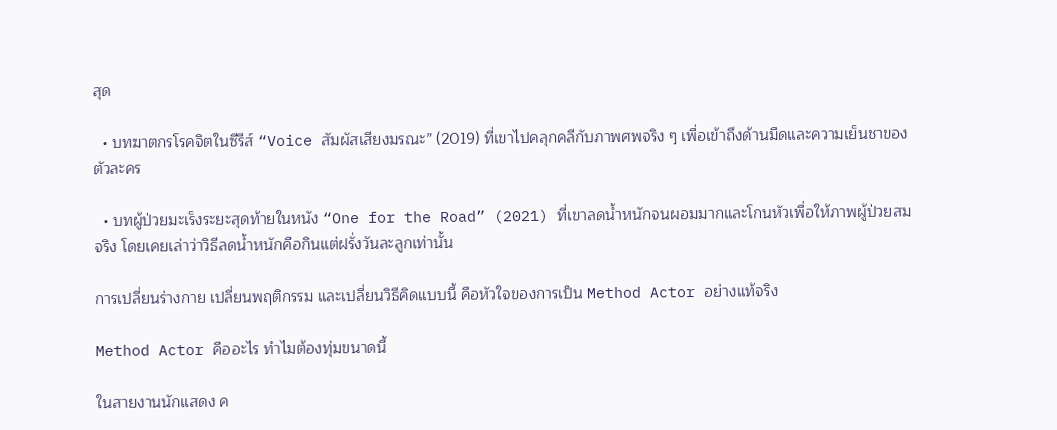สุด

  • บทฆาตกรโรคจิตในซีรีส์ “Voice สัมผัสเสียงมรณะ” (2019) ที่เขาไปคลุกคลีกับภาพศพจริง ๆ เพื่อเข้าถึงด้านมืดและความเย็นชาของตัวละคร

  • บทผู้ป่วยมะเร็งระยะสุดท้ายในหนัง “One for the Road” (2021) ที่เขาลดน้ำหนักจนผอมมากและโกนหัวเพื่อให้ภาพผู้ป่วยสมจริง โดยเคยเล่าว่าวิธีลดน้ำหนักคือกินแต่ฝรั่งวันละลูกเท่านั้น

การเปลี่ยนร่างกาย เปลี่ยนพฤติกรรม และเปลี่ยนวิธีคิดแบบนี้ คือหัวใจของการเป็น Method Actor อย่างแท้จริง

Method Actor คืออะไร ทำไมต้องทุ่มขนาดนี้

ในสายงานนักแสดง ค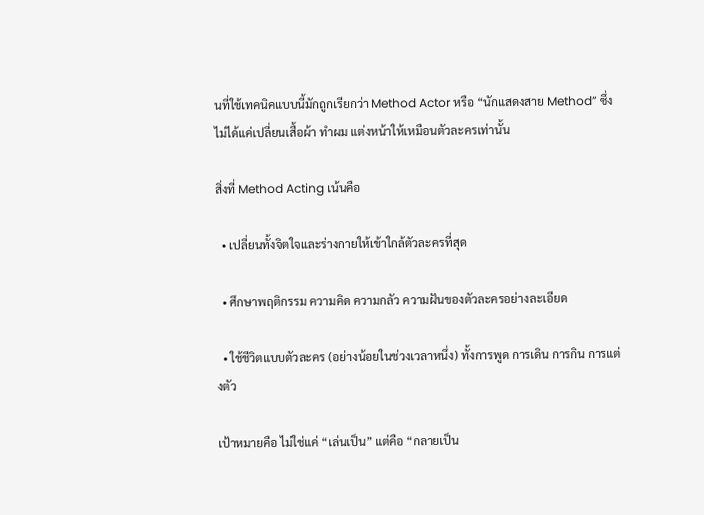นที่ใช้เทคนิคแบบนี้มักถูกเรียกว่า Method Actor หรือ “นักแสดงสาย Method” ซึ่งไม่ได้แค่เปลี่ยนเสื้อผ้า ทำผม แต่งหน้าให้เหมือนตัวละครเท่านั้น

สิ่งที่ Method Acting เน้นคือ

  • เปลี่ยนทั้งจิตใจและร่างกายให้เข้าใกล้ตัวละครที่สุด

  • ศึกษาพฤติกรรม ความคิด ความกลัว ความฝันของตัวละครอย่างละเอียด

  • ใช้ชีวิตแบบตัวละคร (อย่างน้อยในช่วงเวลาหนึ่ง) ทั้งการพูด การเดิน การกิน การแต่งตัว

เป้าหมายคือ ไม่ใช่แค่ “เล่นเป็น” แต่คือ “กลายเป็น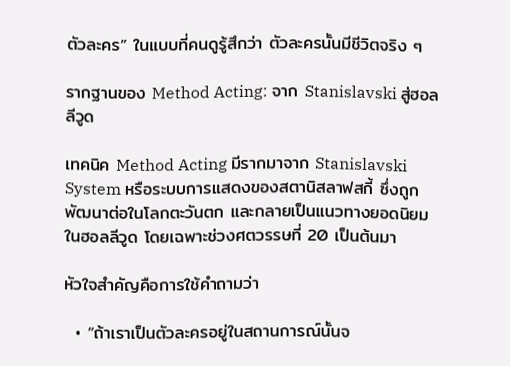ตัวละคร” ในแบบที่คนดูรู้สึกว่า ตัวละครนั้นมีชีวิตจริง ๆ

รากฐานของ Method Acting: จาก Stanislavski สู่ฮอลลีวูด

เทคนิค Method Acting มีรากมาจาก Stanislavski System หรือระบบการแสดงของสตานิสลาฟสกี้ ซึ่งถูกพัฒนาต่อในโลกตะวันตก และกลายเป็นแนวทางยอดนิยมในฮอลลีวูด โดยเฉพาะช่วงศตวรรษที่ 20 เป็นต้นมา

หัวใจสำคัญคือการใช้คำถามว่า

  • “ถ้าเราเป็นตัวละครอยู่ในสถานการณ์นั้นจ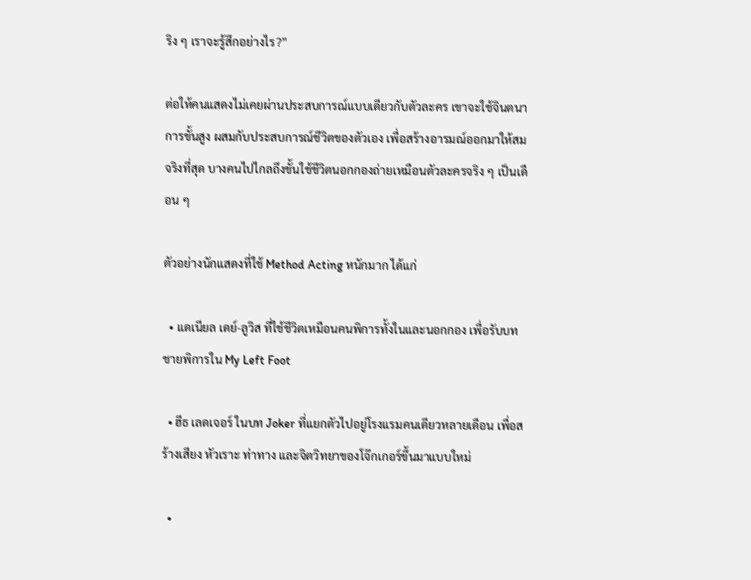ริง ๆ เราจะรู้สึกอย่างไร?”

ต่อให้คนแสดงไม่เคยผ่านประสบการณ์แบบเดียวกับตัวละคร เขาจะใช้จินตนาการขั้นสูง ผสมกับประสบการณ์ชีวิตของตัวเอง เพื่อสร้างอารมณ์ออกมาให้สมจริงที่สุด บางคนไปไกลถึงขั้นใช้ชีวิตนอกกองถ่ายเหมือนตัวละครจริง ๆ เป็นเดือน ๆ

ตัวอย่างนักแสดงที่ใช้ Method Acting หนักมาก ได้แก่

  • แดเนียล เดย์-ลูวิส ที่ใช้ชีวิตเหมือนคนพิการทั้งในและนอกกอง เพื่อรับบทชายพิการใน My Left Foot

  • ฮีธ เลดเจอร์ ในบท Joker ที่แยกตัวไปอยู่โรงแรมคนเดียวหลายเดือน เพื่อสร้างเสียง หัวเราะ ท่าทาง และจิตวิทยาของโจ๊กเกอร์ขึ้นมาแบบใหม่

  •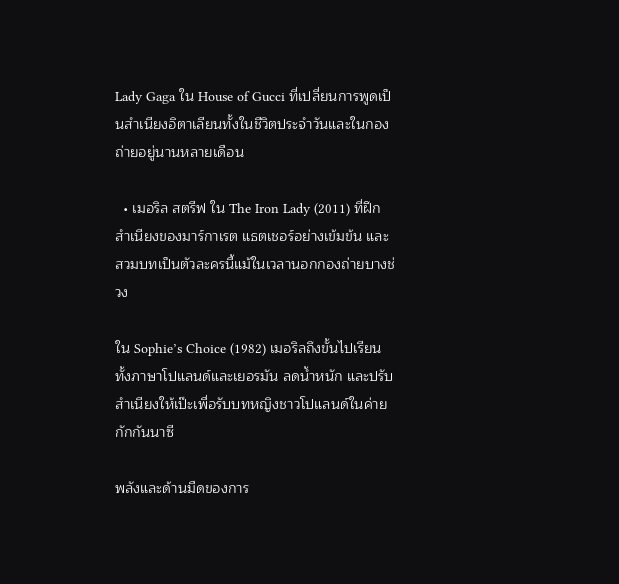Lady Gaga ใน House of Gucci ที่เปลี่ยนการพูดเป็นสำเนียงอิตาเลียนทั้งในชีวิตประจำวันและในกองถ่ายอยู่นานหลายเดือน

  • เมอริล สตรีฟ ใน The Iron Lady (2011) ที่ฝึกสำเนียงของมาร์กาเรต แธตเชอร์อย่างเข้มข้น และสวมบทเป็นตัวละครนี้แม้ในเวลานอกกองถ่ายบางช่วง

ใน Sophie’s Choice (1982) เมอริลถึงขั้นไปเรียนทั้งภาษาโปแลนด์และเยอรมัน ลดน้ำหนัก และปรับสำเนียงให้เป๊ะเพื่อรับบทหญิงชาวโปแลนด์ในค่ายกักกันนาซี

พลังและด้านมืดของการ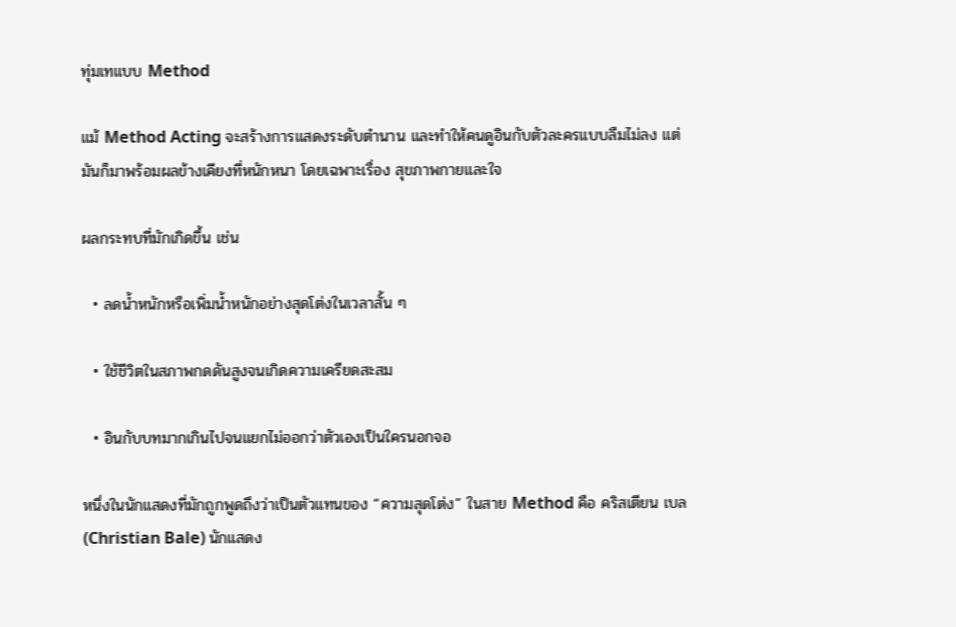ทุ่มเทแบบ Method

แม้ Method Acting จะสร้างการแสดงระดับตำนาน และทำให้คนดูอินกับตัวละครแบบลืมไม่ลง แต่มันก็มาพร้อมผลข้างเคียงที่หนักหนา โดยเฉพาะเรื่อง สุขภาพกายและใจ

ผลกระทบที่มักเกิดขึ้น เช่น

  • ลดน้ำหนักหรือเพิ่มน้ำหนักอย่างสุดโต่งในเวลาสั้น ๆ

  • ใช้ชีวิตในสภาพกดดันสูงจนเกิดความเครียดสะสม

  • อินกับบทมากเกินไปจนแยกไม่ออกว่าตัวเองเป็นใครนอกจอ

หนึ่งในนักแสดงที่มักถูกพูดถึงว่าเป็นตัวแทนของ “ความสุดโต่ง” ในสาย Method คือ คริสเตียน เบล (Christian Bale) นักแสดง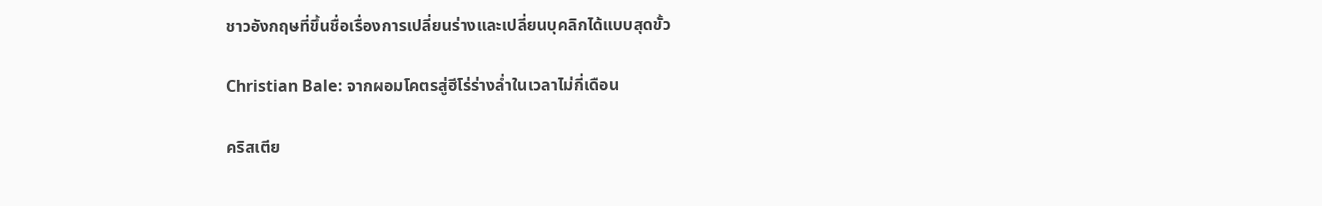ชาวอังกฤษที่ขึ้นชื่อเรื่องการเปลี่ยนร่างและเปลี่ยนบุคลิกได้แบบสุดขั้ว

Christian Bale: จากผอมโคตรสู่ฮีโร่ร่างล่ำในเวลาไม่กี่เดือน

คริสเตีย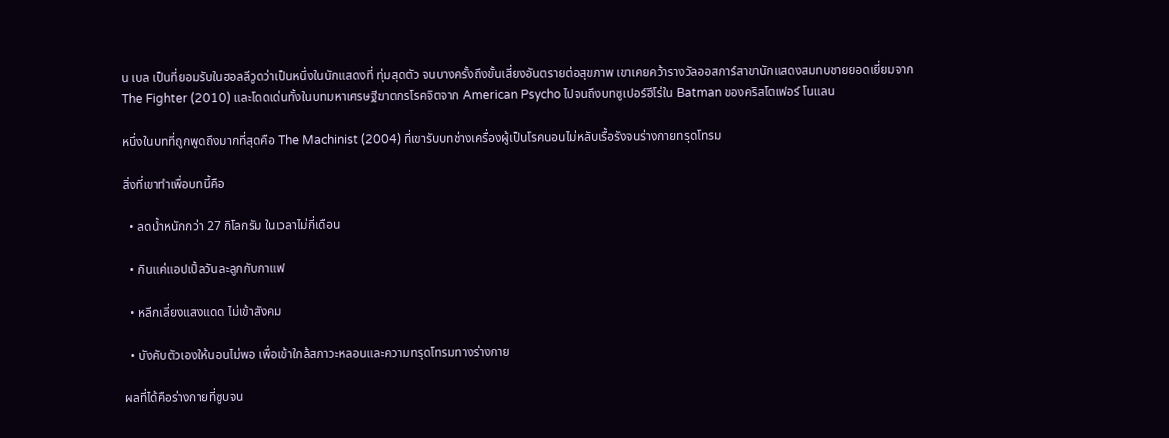น เบล เป็นที่ยอมรับในฮอลลีวูดว่าเป็นหนึ่งในนักแสดงที่ ทุ่มสุดตัว จนบางครั้งถึงขั้นเสี่ยงอันตรายต่อสุขภาพ เขาเคยคว้ารางวัลออสการ์สาขานักแสดงสมทบชายยอดเยี่ยมจาก The Fighter (2010) และโดดเด่นทั้งในบทมหาเศรษฐีฆาตกรโรคจิตจาก American Psycho ไปจนถึงบทซูเปอร์ฮีโร่ใน Batman ของคริสโตเฟอร์ โนแลน

หนึ่งในบทที่ถูกพูดถึงมากที่สุดคือ The Machinist (2004) ที่เขารับบทช่างเครื่องผู้เป็นโรคนอนไม่หลับเรื้อรังจนร่างกายทรุดโทรม

สิ่งที่เขาทำเพื่อบทนี้คือ

  • ลดน้ำหนักกว่า 27 กิโลกรัม ในเวลาไม่กี่เดือน

  • กินแค่แอปเปิ้ลวันละลูกกับกาแฟ

  • หลีกเลี่ยงแสงแดด ไม่เข้าสังคม

  • บังคับตัวเองให้นอนไม่พอ เพื่อเข้าใกล้สภาวะหลอนและความทรุดโทรมทางร่างกาย

ผลที่ได้คือร่างกายที่ซูบจน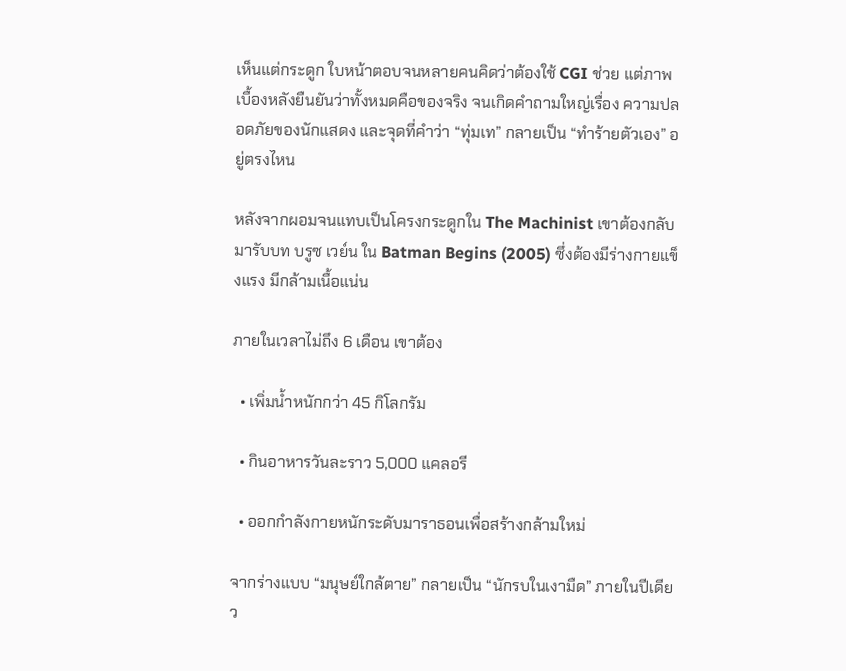เห็นแต่กระดูก ใบหน้าตอบจนหลายคนคิดว่าต้องใช้ CGI ช่วย แต่ภาพเบื้องหลังยืนยันว่าทั้งหมดคือของจริง จนเกิดคำถามใหญ่เรื่อง ความปลอดภัยของนักแสดง และจุดที่คำว่า “ทุ่มเท” กลายเป็น “ทำร้ายตัวเอง” อยู่ตรงไหน

หลังจากผอมจนแทบเป็นโครงกระดูกใน The Machinist เขาต้องกลับมารับบท บรูซ เวย์น ใน Batman Begins (2005) ซึ่งต้องมีร่างกายแข็งแรง มีกล้ามเนื้อแน่น

ภายในเวลาไม่ถึง 6 เดือน เขาต้อง

  • เพิ่มน้ำหนักกว่า 45 กิโลกรัม

  • กินอาหารวันละราว 5,000 แคลอรี

  • ออกกำลังกายหนักระดับมาราธอนเพื่อสร้างกล้ามใหม่

จากร่างแบบ “มนุษย์ใกล้ตาย” กลายเป็น “นักรบในเงามืด” ภายในปีเดียว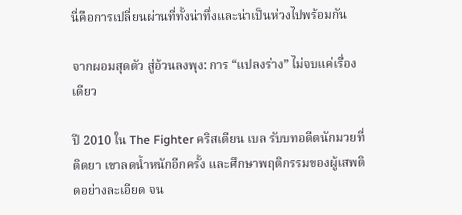นี่คือการเปลี่ยนผ่านที่ทั้งน่าทึ่งและน่าเป็นห่วงไปพร้อมกัน

จากผอมสุดตัว สู่อ้วนลงพุง: การ “แปลงร่าง” ไม่จบแค่เรื่องเดียว

ปี 2010 ใน The Fighter คริสเตียน เบล รับบทอดีตนักมวยที่ติดยา เขาลดน้ำหนักอีกครั้ง และศึกษาพฤติกรรมของผู้เสพติดอย่างละเอียด จน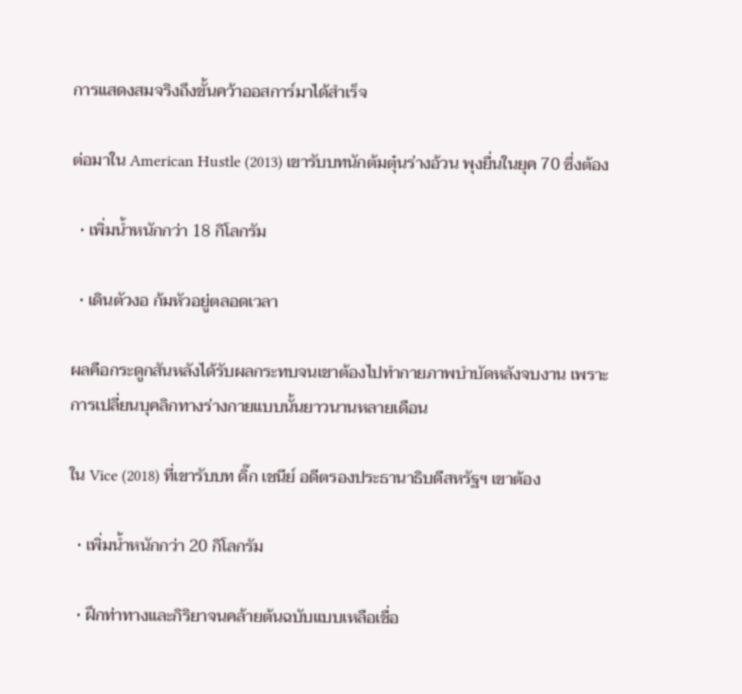การแสดงสมจริงถึงขั้นคว้าออสการ์มาได้สำเร็จ

ต่อมาใน American Hustle (2013) เขารับบทนักต้มตุ๋นร่างอ้วน พุงยื่นในยุค 70 ซึ่งต้อง

  • เพิ่มน้ำหนักกว่า 18 กิโลกรัม

  • เดินตัวงอ ก้มหัวอยู่ตลอดเวลา

ผลคือกระดูกสันหลังได้รับผลกระทบจนเขาต้องไปทำกายภาพบำบัดหลังจบงาน เพราะการเปลี่ยนบุคลิกทางร่างกายแบบนั้นยาวนานหลายเดือน

ใน Vice (2018) ที่เขารับบท ดิ๊ก เชนีย์ อดีตรองประธานาธิบดีสหรัฐฯ เขาต้อง

  • เพิ่มน้ำหนักกว่า 20 กิโลกรัม

  • ฝึกท่าทางและกิริยาจนคล้ายต้นฉบับแบบเหลือเชื่อ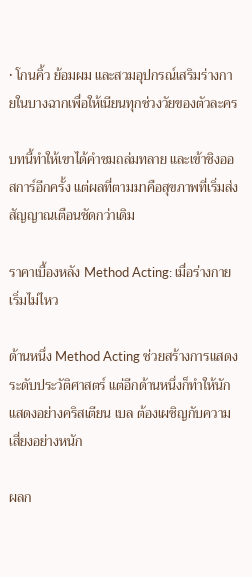• โกนคิ้ว ย้อมผม และสวมอุปกรณ์เสริมร่างกายในบางฉากเพื่อให้เนียนทุกช่วงวัยของตัวละคร

บทนี้ทำให้เขาได้คำชมถล่มทลาย และเข้าชิงออสการ์อีกครั้ง แต่ผลที่ตามมาคือสุขภาพที่เริ่มส่งสัญญาณเตือนชัดกว่าเดิม

ราคาเบื้องหลัง Method Acting: เมื่อร่างกายเริ่มไม่ไหว

ด้านหนึ่ง Method Acting ช่วยสร้างการแสดงระดับประวัติศาสตร์ แต่อีกด้านหนึ่งก็ทำให้นักแสดงอย่างคริสเตียน เบล ต้องเผชิญกับความเสี่ยงอย่างหนัก

ผลก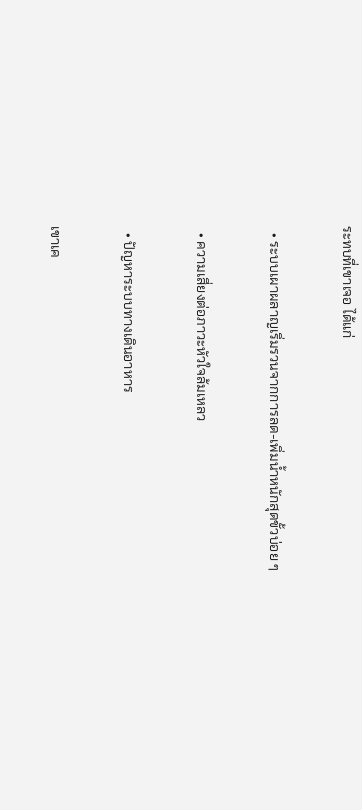ระทบที่เขาเจอ ได้แก่

  • ระบบเผาผลาญเริ่มรวนจากการลด-เพิ่มน้ำหนักสุดขั้วบ่อย ๆ

  • ความเสี่ยงต่อภาวะหัวใจล้มเหลว

  • ปัญหาระบบทางเดินอาหาร

เขาเค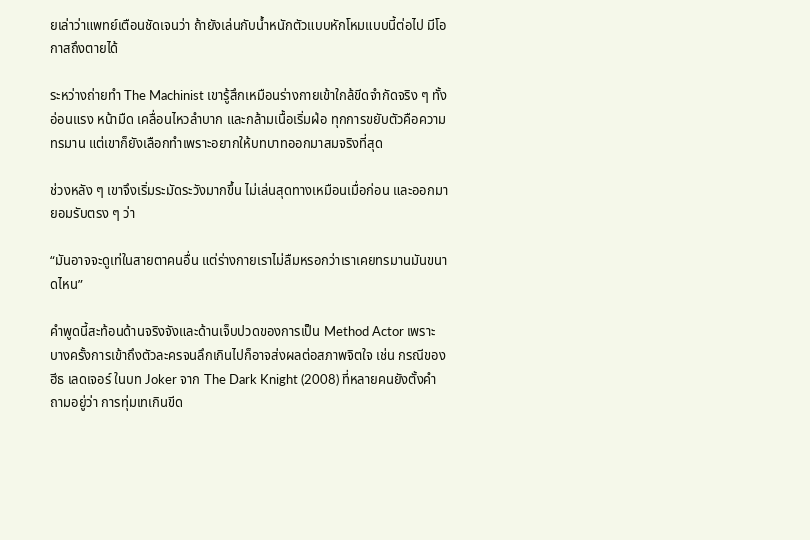ยเล่าว่าแพทย์เตือนชัดเจนว่า ถ้ายังเล่นกับน้ำหนักตัวแบบหักโหมแบบนี้ต่อไป มีโอกาสถึงตายได้

ระหว่างถ่ายทำ The Machinist เขารู้สึกเหมือนร่างกายเข้าใกล้ขีดจำกัดจริง ๆ ทั้งอ่อนแรง หน้ามืด เคลื่อนไหวลำบาก และกล้ามเนื้อเริ่มฝ่อ ทุกการขยับตัวคือความทรมาน แต่เขาก็ยังเลือกทำเพราะอยากให้บทบาทออกมาสมจริงที่สุด

ช่วงหลัง ๆ เขาจึงเริ่มระมัดระวังมากขึ้น ไม่เล่นสุดทางเหมือนเมื่อก่อน และออกมายอมรับตรง ๆ ว่า

“มันอาจจะดูเท่ในสายตาคนอื่น แต่ร่างกายเราไม่ลืมหรอกว่าเราเคยทรมานมันขนาดไหน”

คำพูดนี้สะท้อนด้านจริงจังและด้านเจ็บปวดของการเป็น Method Actor เพราะบางครั้งการเข้าถึงตัวละครจนลึกเกินไปก็อาจส่งผลต่อสภาพจิตใจ เช่น กรณีของ ฮีธ เลดเจอร์ ในบท Joker จาก The Dark Knight (2008) ที่หลายคนยังตั้งคำถามอยู่ว่า การทุ่มเทเกินขีด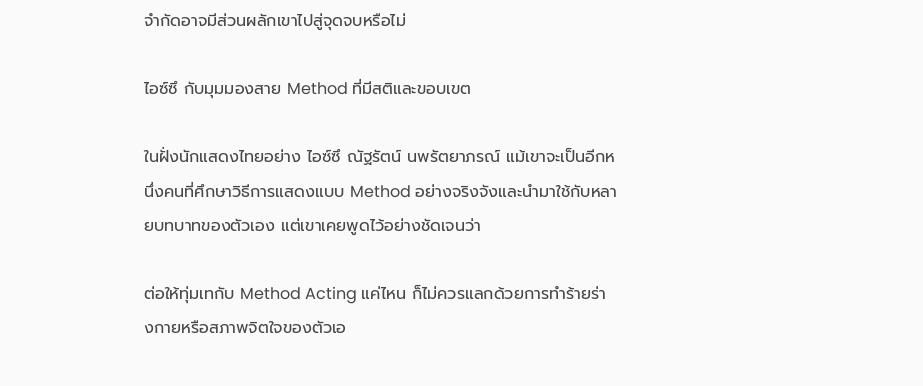จำกัดอาจมีส่วนผลักเขาไปสู่จุดจบหรือไม่

ไอซ์ซึ กับมุมมองสาย Method ที่มีสติและขอบเขต

ในฝั่งนักแสดงไทยอย่าง ไอซ์ซึ ณัฐรัตน์ นพรัตยาภรณ์ แม้เขาจะเป็นอีกหนึ่งคนที่ศึกษาวิธีการแสดงแบบ Method อย่างจริงจังและนำมาใช้กับหลายบทบาทของตัวเอง แต่เขาเคยพูดไว้อย่างชัดเจนว่า

ต่อให้ทุ่มเทกับ Method Acting แค่ไหน ก็ไม่ควรแลกด้วยการทำร้ายร่างกายหรือสภาพจิตใจของตัวเอ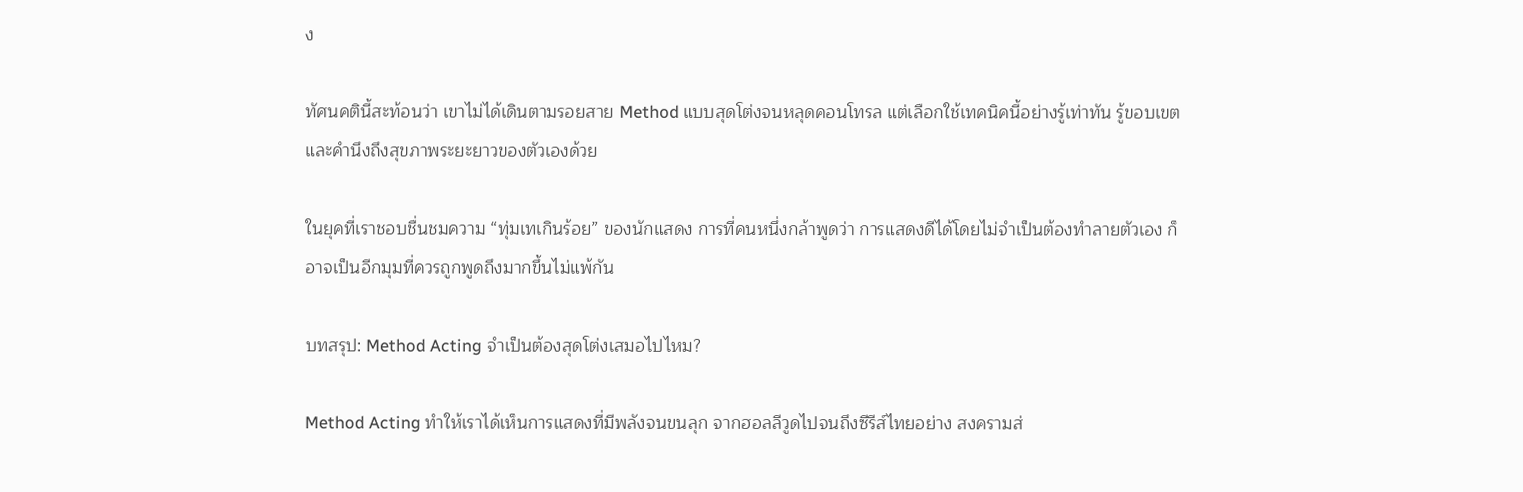ง

ทัศนคตินี้สะท้อนว่า เขาไม่ได้เดินตามรอยสาย Method แบบสุดโต่งจนหลุดคอนโทรล แต่เลือกใช้เทคนิคนี้อย่างรู้เท่าทัน รู้ขอบเขต และคำนึงถึงสุขภาพระยะยาวของตัวเองด้วย

ในยุคที่เราชอบชื่นชมความ “ทุ่มเทเกินร้อย” ของนักแสดง การที่คนหนึ่งกล้าพูดว่า การแสดงดีได้โดยไม่จำเป็นต้องทำลายตัวเอง ก็อาจเป็นอีกมุมที่ควรถูกพูดถึงมากขึ้นไม่แพ้กัน

บทสรุป: Method Acting จำเป็นต้องสุดโต่งเสมอไปไหม?

Method Acting ทำให้เราได้เห็นการแสดงที่มีพลังจนขนลุก จากฮอลลีวูดไปจนถึงซีรีส์ไทยอย่าง สงครามส่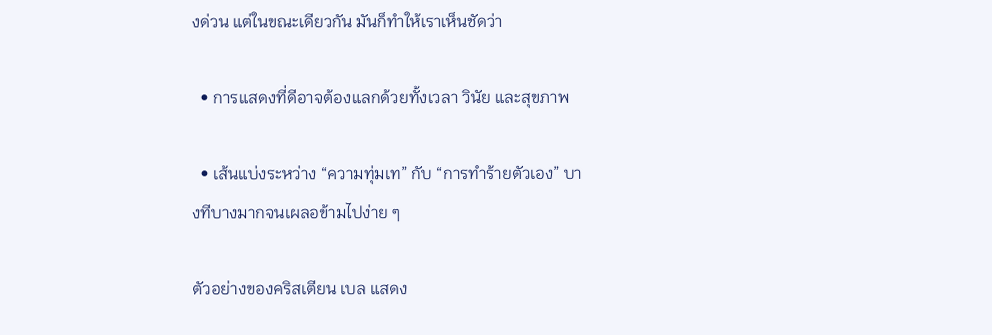งด่วน แต่ในขณะเดียวกัน มันก็ทำให้เราเห็นชัดว่า

  • การแสดงที่ดีอาจต้องแลกด้วยทั้งเวลา วินัย และสุขภาพ

  • เส้นแบ่งระหว่าง “ความทุ่มเท” กับ “การทำร้ายตัวเอง” บางทีบางมากจนเผลอข้ามไปง่าย ๆ

ตัวอย่างของคริสเตียน เบล แสดง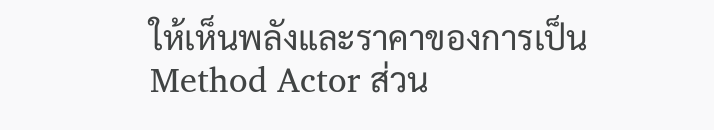ให้เห็นพลังและราคาของการเป็น Method Actor ส่วน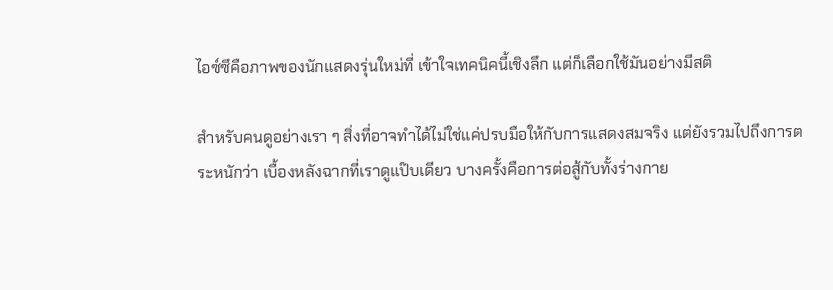ไอซ์ซึคือภาพของนักแสดงรุ่นใหม่ที่ เข้าใจเทคนิคนี้เชิงลึก แต่ก็เลือกใช้มันอย่างมีสติ

สำหรับคนดูอย่างเรา ๆ สิ่งที่อาจทำได้ไม่ใช่แค่ปรบมือให้กับการแสดงสมจริง แต่ยังรวมไปถึงการตระหนักว่า เบื้องหลังฉากที่เราดูแป๊บเดียว บางครั้งคือการต่อสู้กับทั้งร่างกาย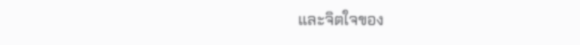และจิตใจของ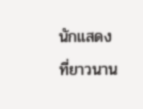นักแสดงที่ยาวนาน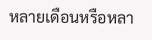หลายเดือนหรือหลา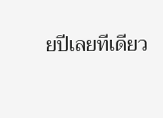ยปีเลยทีเดียว